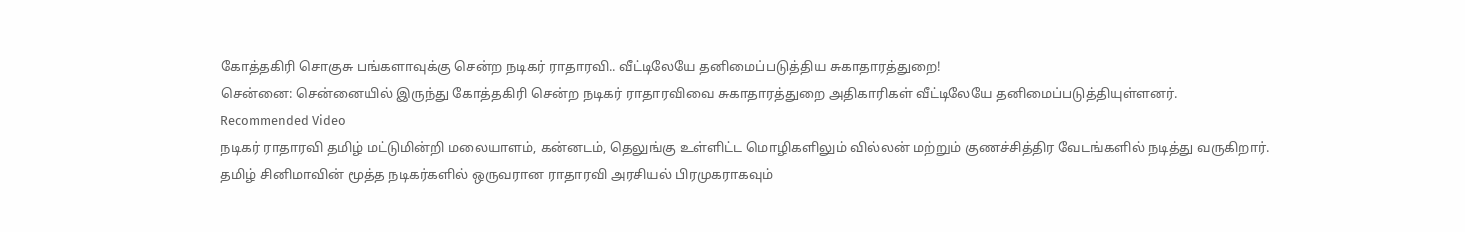கோத்தகிரி சொகுசு பங்களாவுக்கு சென்ற நடிகர் ராதாரவி.. வீட்டிலேயே தனிமைப்படுத்திய சுகாதாரத்துறை!
சென்னை: சென்னையில் இருந்து கோத்தகிரி சென்ற நடிகர் ராதாரவிவை சுகாதாரத்துறை அதிகாரிகள் வீட்டிலேயே தனிமைப்படுத்தியுள்ளனர்.
Recommended Video
நடிகர் ராதாரவி தமிழ் மட்டுமின்றி மலையாளம், கன்னடம், தெலுங்கு உள்ளிட்ட மொழிகளிலும் வில்லன் மற்றும் குணச்சித்திர வேடங்களில் நடித்து வருகிறார்.
தமிழ் சினிமாவின் மூத்த நடிகர்களில் ஒருவரான ராதாரவி அரசியல் பிரமுகராகவும்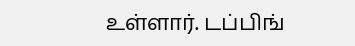உள்ளார். டப்பிங்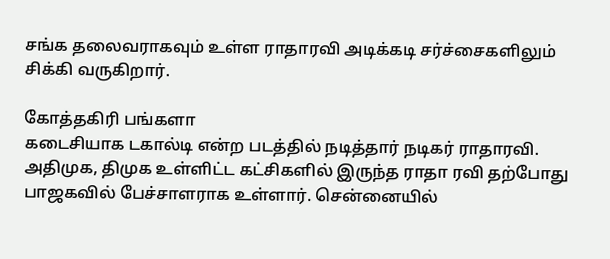சங்க தலைவராகவும் உள்ள ராதாரவி அடிக்கடி சர்ச்சைகளிலும் சிக்கி வருகிறார்.

கோத்தகிரி பங்களா
கடைசியாக டகால்டி என்ற படத்தில் நடித்தார் நடிகர் ராதாரவி. அதிமுக, திமுக உள்ளிட்ட கட்சிகளில் இருந்த ராதா ரவி தற்போது பாஜகவில் பேச்சாளராக உள்ளார். சென்னையில்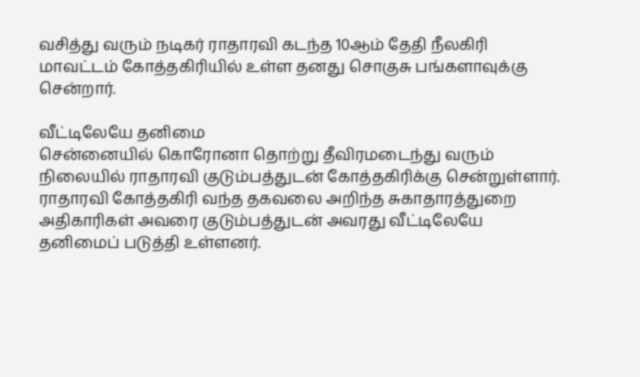வசித்து வரும் நடிகர் ராதாரவி கடந்த 10ஆம் தேதி நீலகிரி மாவட்டம் கோத்தகிரியில் உள்ள தனது சொகுசு பங்களாவுக்கு சென்றார்.

வீட்டிலேயே தனிமை
சென்னையில் கொரோனா தொற்று தீவிரமடைந்து வரும் நிலையில் ராதாரவி குடும்பத்துடன் கோத்தகிரிக்கு சென்றுள்ளார். ராதாரவி கோத்தகிரி வந்த தகவலை அறிந்த சுகாதாரத்துறை அதிகாரிகள் அவரை குடும்பத்துடன் அவரது வீட்டிலேயே தனிமைப் படுத்தி உள்ளனர்.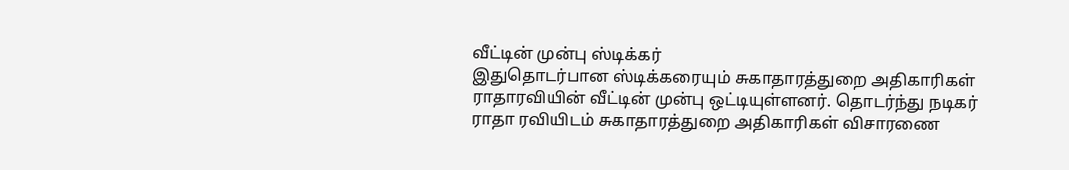வீட்டின் முன்பு ஸ்டிக்கர்
இதுதொடர்பான ஸ்டிக்கரையும் சுகாதாரத்துறை அதிகாரிகள் ராதாரவியின் வீட்டின் முன்பு ஒட்டியுள்ளனர். தொடர்ந்து நடிகர் ராதா ரவியிடம் சுகாதாரத்துறை அதிகாரிகள் விசாரணை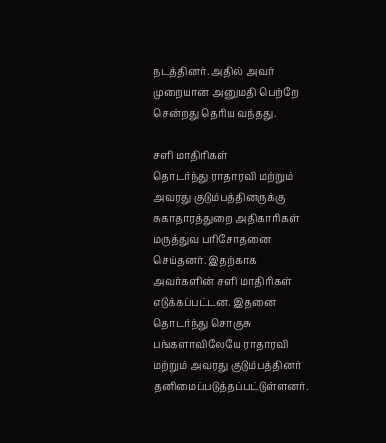நடத்தினர். அதில் அவர் முறையான அனுமதி பெற்றே சென்றது தெரிய வந்தது.

சளி மாதிரிகள்
தொடர்ந்து ராதாரவி மற்றும் அவரது குடும்பத்தினருக்கு சுகாதாரத்துறை அதிகாரிகள் மருத்துவ பரிசோதனை செய்தனர். இதற்காக அவர்களின் சளி மாதிரிகள் எடுக்கப்பட்டன. இதனை தொடர்ந்து சொகுசு பங்களாவிலேயே ராதாரவி மற்றும் அவரது குடும்பத்தினர் தனிமைப்படுத்தப்பட்டுள்ளனர்.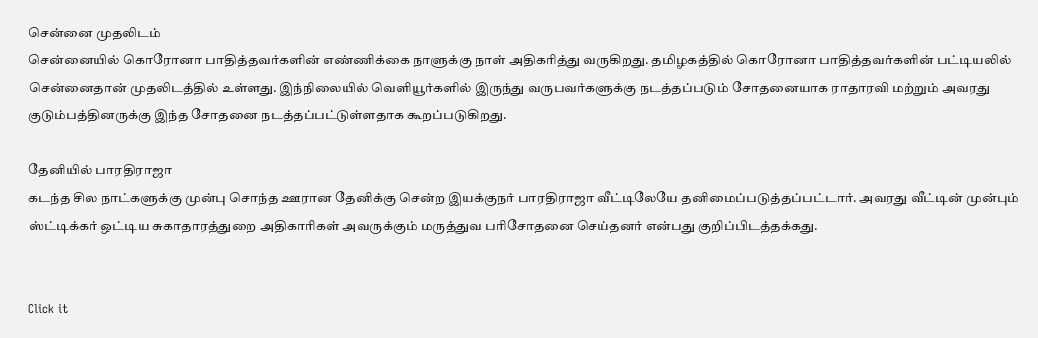சென்னை முதலிடம்
சென்னையில் கொரோனா பாதித்தவர்களின் எண்ணிக்கை நாளுக்கு நாள் அதிகரித்து வருகிறது. தமிழகத்தில் கொரோனா பாதித்தவர்களின் பட்டியலில் சென்னைதான் முதலிடத்தில் உள்ளது. இந்நிலையில் வெளியூர்களில் இருந்து வருபவர்களுக்கு நடத்தப்படும் சோதனையாக ராதாரவி மற்றும் அவரது குடும்பத்தினருக்கு இந்த சோதனை நடத்தப்பட்டுள்ளதாக கூறப்படுகிறது.

தேனியில் பாரதிராஜா
கடந்த சில நாட்களுக்கு முன்பு சொந்த ஊரான தேனிக்கு சென்ற இயக்குநர் பாரதிராஜா வீட்டிலேயே தனிமைப்படுத்தப்பட்டார். அவரது வீட்டின் முன்பும் ஸ்ட்டிக்கர் ஒட்டிய சுகாதாரத்துறை அதிகாரிகள் அவருக்கும் மருத்துவ பரிசோதனை செய்தனர் என்பது குறிப்பிடத்தக்கது.


Click it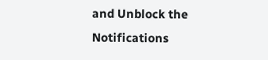and Unblock the Notifications